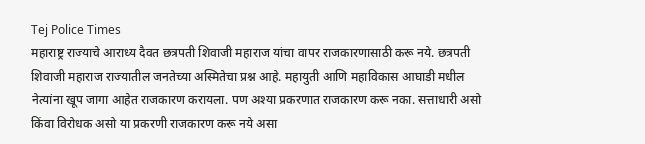Tej Police Times
महाराष्ट्र राज्याचे आराध्य दैवत छत्रपती शिवाजी महाराज यांचा वापर राजकारणासाठी करू नये. छत्रपती शिवाजी महाराज राज्यातील जनतेच्या अस्मितेचा प्रश्न आहे. महायुती आणि महाविकास आघाडी मधील नेत्यांना खूप जागा आहेत राजकारण करायला. पण अश्या प्रकरणात राजकारण करू नका. सत्ताधारी असो किंवा विरोधक असो या प्रकरणी राजकारण करू नये असा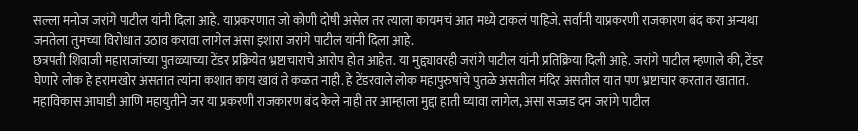सल्ला मनोज जरांगे पाटील यांनी दिला आहे. याप्रकरणात जो कोणी दोषी असेल तर त्याला कायमचं आत मध्ये टाकलं पाहिजे. सर्वांनी याप्रकरणी राजकारण बंद करा अन्यथा जनतेला तुमच्या विरोधात उठाव करावा लागेल असा इशारा जरांगे पाटील यांनी दिला आहे.
छत्रपती शिवाजी महाराजांच्या पुतळ्याच्या टेंडर प्रक्रियेत भ्रष्टाचाराचे आरोप होत आहेत. या मुद्द्यावरही जरांगे पाटील यांनी प्रतिक्रिया दिली आहे. जरांगे पाटील म्हणाले की, टेंडर घेणारे लोक हे हरामखोर असतात त्यांना कशात काय खावं ते कळत नाही. हे टेंडरवाले लोक महापुरुषांचे पुतळे असतील मंदिर असतील यात पण भ्रष्टाचार करतात खातात. महाविकास आघाडी आणि महायुतीने जर या प्रकरणी राजकारण बंद केले नाही तर आम्हाला मुद्दा हाती घ्यावा लागेल, असा सज्जड दम जरांगे पाटील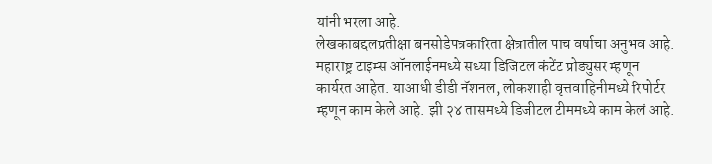यांनी भरला आहे.
लेखकाबद्दलप्रतीक्षा बनसोडेपत्रकारिता क्षेत्रातील पाच वर्षाचा अनुभव आहे. महाराष्ट्र टाइम्स ऑनलाईनमध्ये सध्या डिजिटल कंटेंट प्रोड्युसर म्हणून कार्यरत आहेत. याआधी डीडी नॅशनल, लोकशाही वृत्तवाहिनीमध्ये रिपोर्टर म्हणून काम केले आहे. झी २४ तासमध्ये डिजीटल टीममध्ये काम केलं आहे.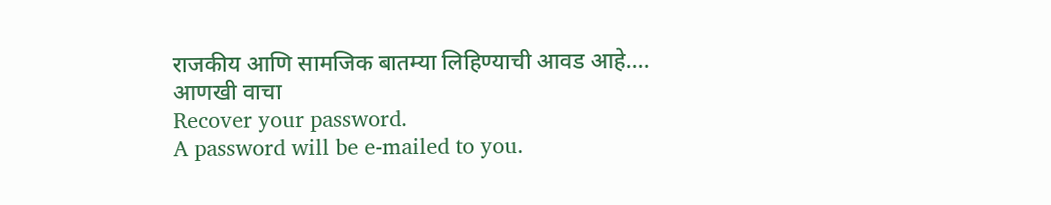राजकीय आणि सामजिक बातम्या लिहिण्याची आवड आहे…. आणखी वाचा
Recover your password.
A password will be e-mailed to you.